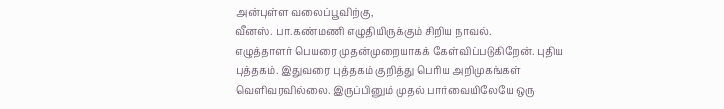அன்புள்ள வலைப்பூவிற்கு,
வீனஸ். பா.கண்மணி எழுதியிருக்கும் சிறிய நாவல்.
எழுத்தாளர் பெயரை முதன்முறையாகக் கேள்விப்படுகிறேன். புதிய புத்தகம். இதுவரை புத்தகம் குறித்து பெரிய அறிமுகங்கள் வெளிவரவில்லை. இருப்பினும் முதல் பார்வையிலேயே ஒரு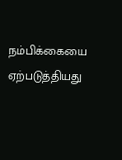நம்பிக்கையை ஏற்படுத்தியது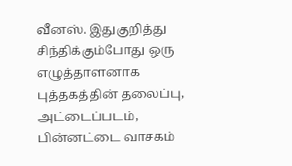வீனஸ். இதுகுறித்து சிந்திக்கும்போது ஒரு எழுத்தாளனாக புத்தகத்தின் தலைப்பு, அட்டைப்படம், பின்னட்டை வாசகம்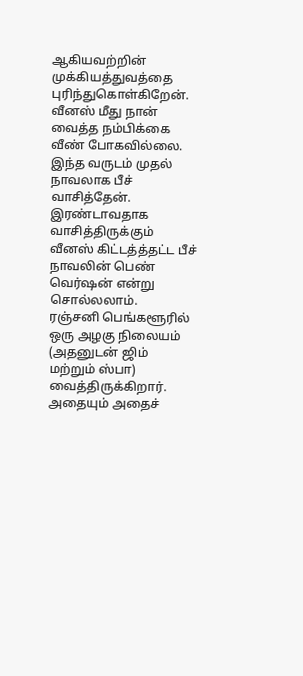ஆகியவற்றின் முக்கியத்துவத்தை புரிந்துகொள்கிறேன்.
வீனஸ் மீது நான் வைத்த நம்பிக்கை வீண் போகவில்லை.
இந்த வருடம் முதல் நாவலாக பீச் வாசித்தேன். இரண்டாவதாக வாசித்திருக்கும் வீனஸ் கிட்டத்த்தட்ட பீச் நாவலின் பெண் வெர்ஷன் என்று சொல்லலாம்.
ரஞ்சனி பெங்களூரில் ஒரு அழகு நிலையம் (அதனுடன் ஜிம் மற்றும் ஸ்பா) வைத்திருக்கிறார். அதையும் அதைச்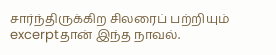சார்ந்திருக்கிற சிலரைப் பற்றியும் excerptதான் இந்த நாவல்.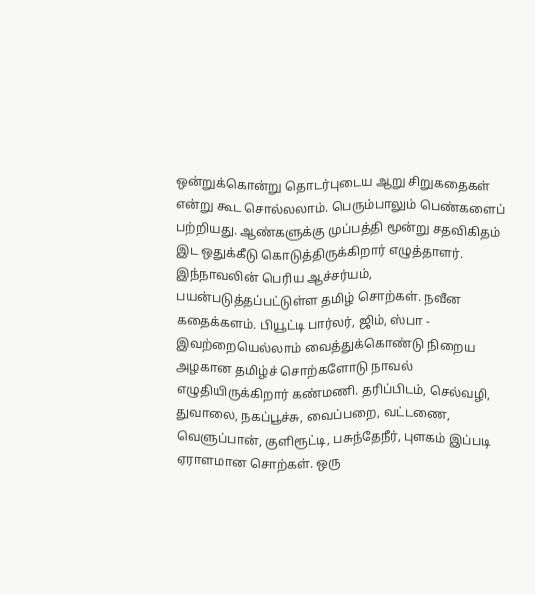ஒன்றுக்கொன்று தொடர்புடைய ஆறு சிறுகதைகள் என்று கூட சொல்லலாம். பெரும்பாலும் பெண்களைப் பற்றியது. ஆண்களுக்கு முப்பத்தி மூன்று சதவிகிதம் இட ஒதுக்கீடு கொடுத்திருக்கிறார் எழுத்தாளர்.
இந்நாவலின் பெரிய ஆச்சர்யம், பயன்படுத்தப்பட்டுள்ள தமிழ் சொற்கள். நவீன கதைக்களம். பியூட்டி பார்லர், ஜிம், ஸ்பா - இவற்றையெல்லாம் வைத்துக்கொண்டு நிறைய அழகான தமிழ்ச் சொற்களோடு நாவல் எழுதியிருக்கிறார் கண்மணி. தரிப்பிடம், செல்வழி, துவாலை, நகப்பூச்சு, வைப்பறை, வட்டணை, வெளுப்பான், குளிரூட்டி, பசுந்தேநீர், புளகம் இப்படி ஏராளமான சொற்கள். ஒரு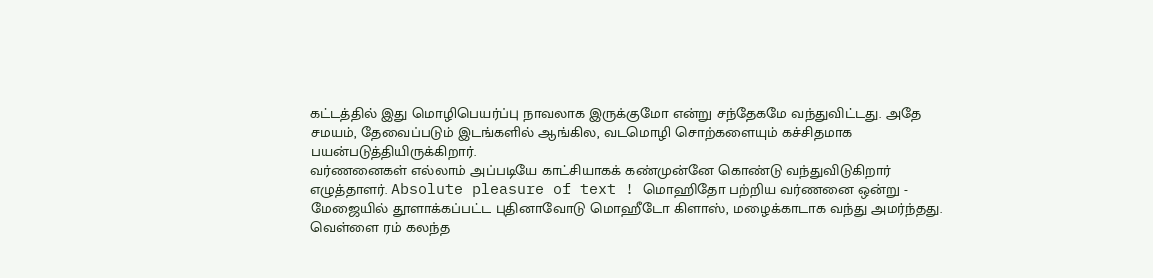கட்டத்தில் இது மொழிபெயர்ப்பு நாவலாக இருக்குமோ என்று சந்தேகமே வந்துவிட்டது. அதே சமயம், தேவைப்படும் இடங்களில் ஆங்கில, வடமொழி சொற்களையும் கச்சிதமாக பயன்படுத்தியிருக்கிறார்.
வர்ணனைகள் எல்லாம் அப்படியே காட்சியாகக் கண்முன்னே கொண்டு வந்துவிடுகிறார் எழுத்தாளர். Absolute pleasure of text ! மொஹிதோ பற்றிய வர்ணனை ஒன்று - மேஜையில் தூளாக்கப்பட்ட புதினாவோடு மொஹீடோ கிளாஸ், மழைக்காடாக வந்து அமர்ந்தது. வெள்ளை ரம் கலந்த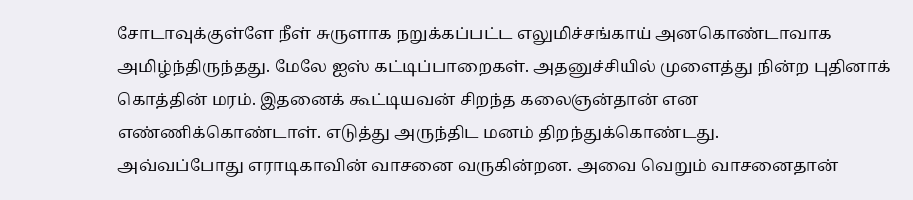சோடாவுக்குள்ளே நீள் சுருளாக நறுக்கப்பட்ட எலுமிச்சங்காய் அனகொண்டாவாக அமிழ்ந்திருந்தது. மேலே ஐஸ் கட்டிப்பாறைகள். அதனுச்சியில் முளைத்து நின்ற புதினாக் கொத்தின் மரம். இதனைக் கூட்டியவன் சிறந்த கலைஞன்தான் என எண்ணிக்கொண்டாள். எடுத்து அருந்திட மனம் திறந்துக்கொண்டது.
அவ்வப்போது எராடிகாவின் வாசனை வருகின்றன. அவை வெறும் வாசனைதான்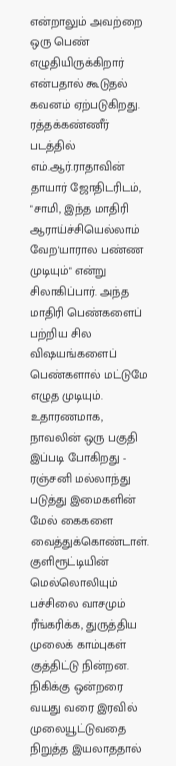என்றாலும் அவற்றை ஒரு பெண் எழுதியிருக்கிறார் என்பதால் கூடுதல் கவனம் ஏற்படுகிறது.
ரத்தக்கண்ணீர் படத்தில் எம்.ஆர்.ராதாவின் தாயார் ஜோதிடரிடம், "சாமி, இந்த மாதிரி ஆராய்ச்சியெல்லாம் வேற'யாரால பண்ண முடியும்" என்று சிலாகிப்பார். அந்த மாதிரி பெண்களைப் பற்றிய சில விஷயங்களைப் பெண்களால் மட்டுமே எழுத முடியும். உதாரணமாக, நாவலின் ஒரு பகுதி இப்படி போகிறது - ரஞ்சனி மல்லாந்து படுத்து இமைகளின் மேல் கைகளை வைத்துக்கொண்டாள். குளிரூட்டியின் மெல்லொலியும் பச்சிலை வாசமும் ரீங்கரிக்க, துருத்திய முலைக் காம்புகள் குத்திட்டு நின்றன. நிகிக்கு ஒன்றரை வயது வரை இரவில் முலையூட்டுவதை நிறுத்த இயலாததால்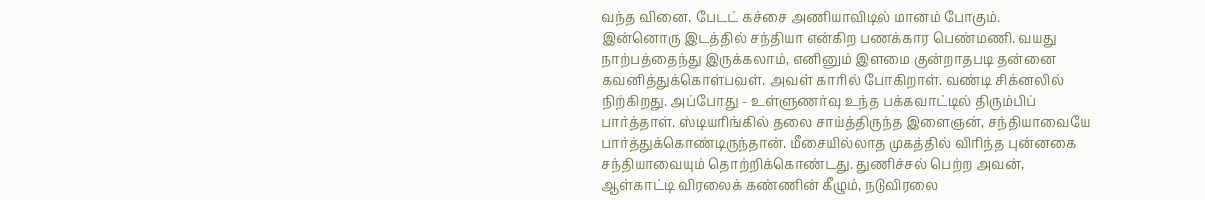வந்த வினை. பேடட் கச்சை அணியாவிடில் மானம் போகும்.
இன்னொரு இடத்தில் சந்தியா என்கிற பணக்கார பெண்மணி. வயது நாற்பத்தைந்து இருக்கலாம், எனினும் இளமை குன்றாதபடி தன்னை கவனித்துக்கொள்பவள். அவள் காரில் போகிறாள். வண்டி சிக்னலில் நிற்கிறது. அப்போது - உள்ளுணர்வு உந்த பக்கவாட்டில் திரும்பிப் பார்த்தாள். ஸ்டியரிங்கில் தலை சாய்த்திருந்த இளைஞன், சந்தியாவையே பார்த்துக்கொண்டிருந்தான். மீசையில்லாத முகத்தில் விரிந்த புன்னகை சந்தியாவையும் தொற்றிக்கொண்டது. துணிச்சல் பெற்ற அவன், ஆள்காட்டி விரலைக் கண்ணின் கீழும், நடுவிரலை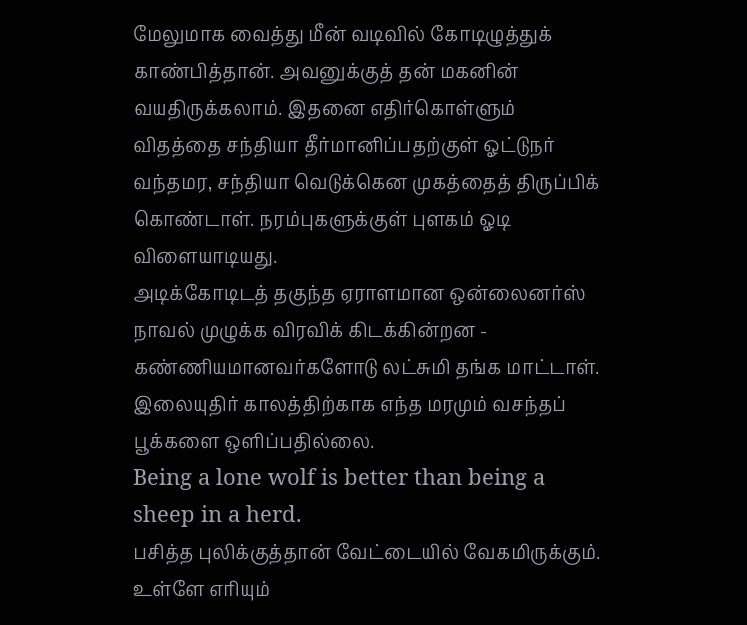மேலுமாக வைத்து மீன் வடிவில் கோடிழுத்துக் காண்பித்தான். அவனுக்குத் தன் மகனின் வயதிருக்கலாம். இதனை எதிர்கொள்ளும் விதத்தை சந்தியா தீர்மானிப்பதற்குள் ஓட்டுநர் வந்தமர, சந்தியா வெடுக்கென முகத்தைத் திருப்பிக் கொண்டாள். நரம்புகளுக்குள் புளகம் ஓடி விளையாடியது.
அடிக்கோடிடத் தகுந்த ஏராளமான ஒன்லைனர்ஸ் நாவல் முழுக்க விரவிக் கிடக்கின்றன -
கண்ணியமானவர்களோடு லட்சுமி தங்க மாட்டாள்.
இலையுதிர் காலத்திற்காக எந்த மரமும் வசந்தப் பூக்களை ஒளிப்பதில்லை.
Being a lone wolf is better than being a sheep in a herd.
பசித்த புலிக்குத்தான் வேட்டையில் வேகமிருக்கும். உள்ளே எரியும்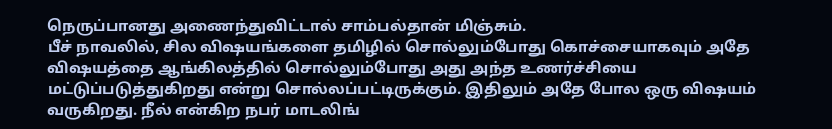நெருப்பானது அணைந்துவிட்டால் சாம்பல்தான் மிஞ்சும்.
பீச் நாவலில், சில விஷயங்களை தமிழில் சொல்லும்போது கொச்சையாகவும் அதே விஷயத்தை ஆங்கிலத்தில் சொல்லும்போது அது அந்த உணர்ச்சியை மட்டுப்படுத்துகிறது என்று சொல்லப்பட்டிருக்கும். இதிலும் அதே போல ஒரு விஷயம் வருகிறது. நீல் என்கிற நபர் மாடலிங்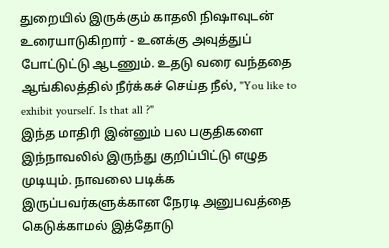துறையில் இருக்கும் காதலி நிஷாவுடன் உரையாடுகிறார் - உனக்கு அவுத்துப் போட்டுட்டு ஆடணும். உதடு வரை வந்ததை ஆங்கிலத்தில் நீர்க்கச் செய்த நீல், "You like to exhibit yourself. Is that all ?"
இந்த மாதிரி இன்னும் பல பகுதிகளை இந்நாவலில் இருந்து குறிப்பிட்டு எழுத முடியும். நாவலை படிக்க இருப்பவர்களுக்கான நேரடி அனுபவத்தை கெடுக்காமல் இத்தோடு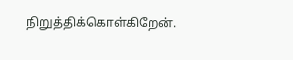நிறுத்திக்கொள்கிறேன்.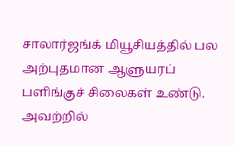சாலார்ஜங்க் மியூசியத்தில் பல அற்புதமான ஆளுயரப் பளிங்குச் சிலைகள் உண்டு. அவற்றில்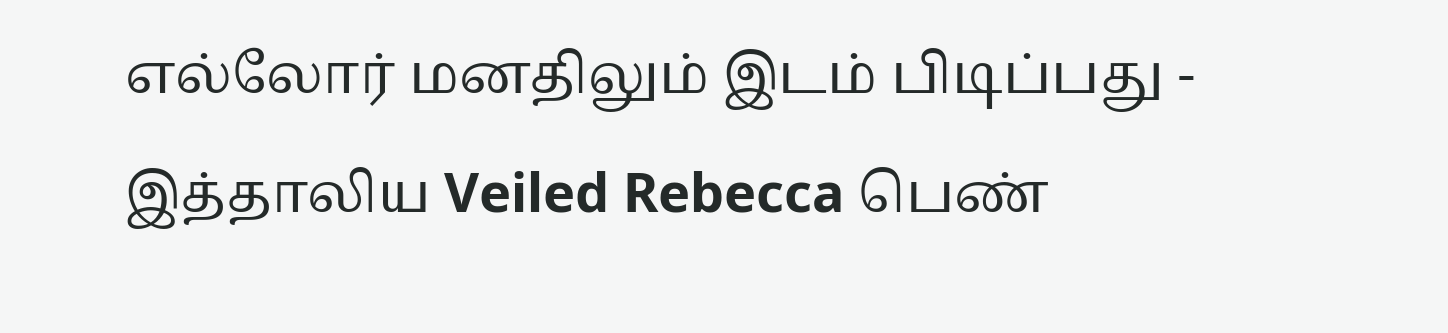எல்லோர் மனதிலும் இடம் பிடிப்பது - இத்தாலிய Veiled Rebecca பெண்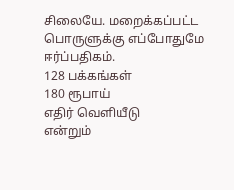சிலையே. மறைக்கப்பட்ட பொருளுக்கு எப்போதுமே ஈர்ப்பதிகம்.
128 பக்கங்கள்
180 ரூபாய்
எதிர் வெளியீடு
என்றும்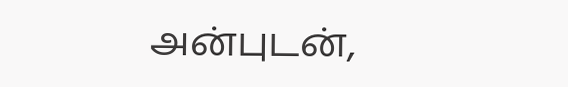அன்புடன்,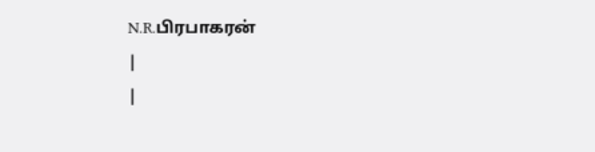N.R.பிரபாகரன்
|
|